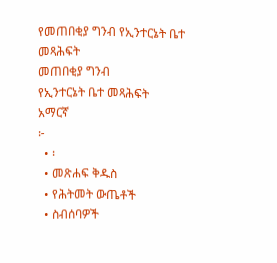የመጠበቂያ ግንብ የኢንተርኔት ቤተ መጻሕፍት
መጠበቂያ ግንብ
የኢንተርኔት ቤተ መጻሕፍት
አማርኛ
፦
  • ፡
  • መጽሐፍ ቅዱስ
  • የሕትመት ውጤቶች
  • ስብሰባዎች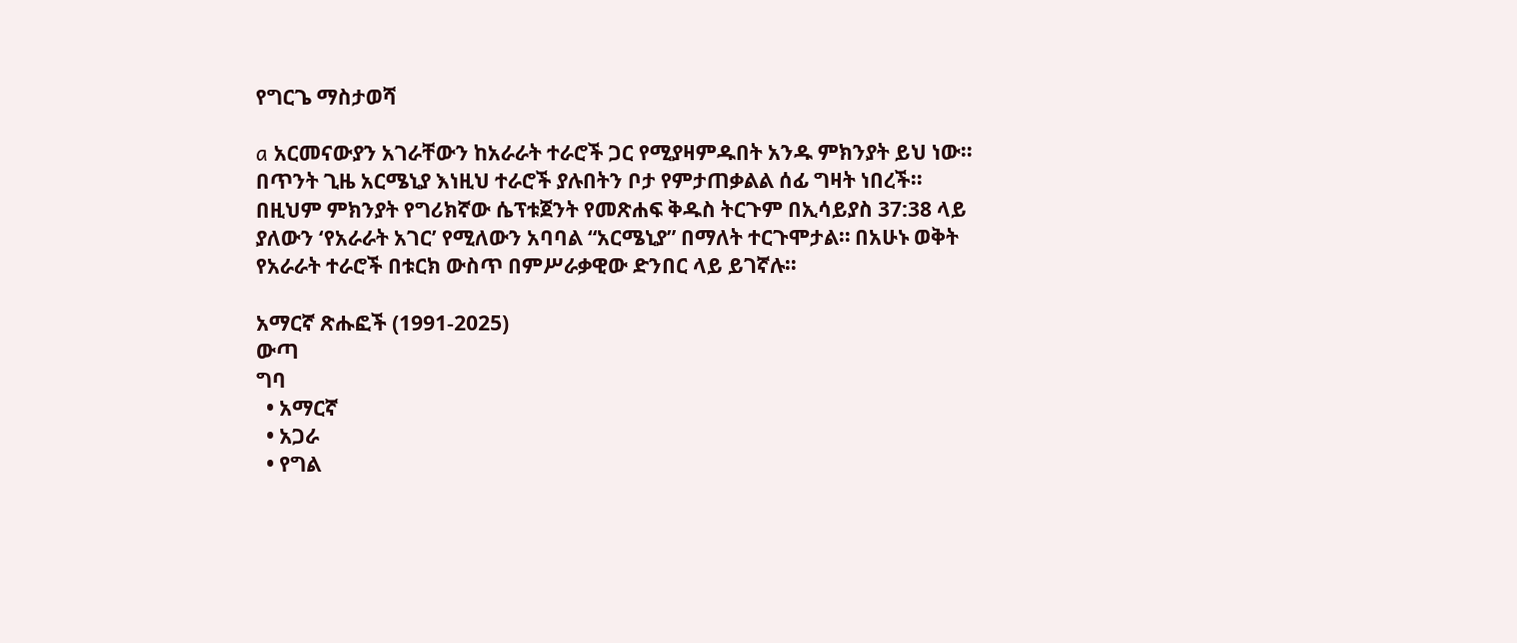የግርጌ ማስታወሻ

a አርመናውያን አገራቸውን ከአራራት ተራሮች ጋር የሚያዛምዱበት አንዱ ምክንያት ይህ ነው። በጥንት ጊዜ አርሜኒያ እነዚህ ተራሮች ያሉበትን ቦታ የምታጠቃልል ሰፊ ግዛት ነበረች። በዚህም ምክንያት የግሪክኛው ሴፕቱጀንት የመጽሐፍ ቅዱስ ትርጉም በኢሳይያስ 37:38 ላይ ያለውን ‘የአራራት አገር’ የሚለውን አባባል “አርሜኒያ” በማለት ተርጉሞታል። በአሁኑ ወቅት የአራራት ተራሮች በቱርክ ውስጥ በምሥራቃዊው ድንበር ላይ ይገኛሉ።

አማርኛ ጽሑፎች (1991-2025)
ውጣ
ግባ
  • አማርኛ
  • አጋራ
  • የግል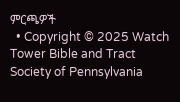ምርጫዎች
  • Copyright © 2025 Watch Tower Bible and Tract Society of Pennsylvania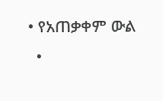• የአጠቃቀም ውል
  •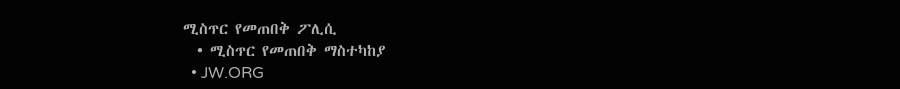ሚስጥር የመጠበቅ ፖሊሲ
  • ሚስጥር የመጠበቅ ማስተካከያ
  • JW.ORG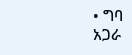• ግባ
አጋራ